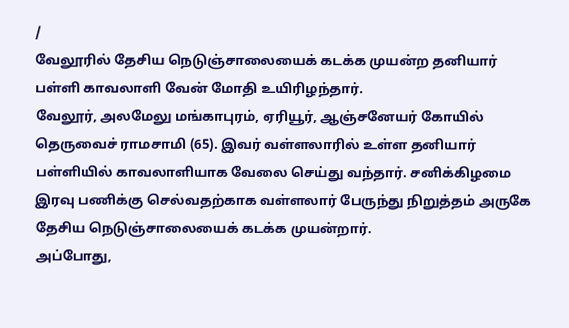/
வேலூரில் தேசிய நெடுஞ்சாலையைக் கடக்க முயன்ற தனியார் பள்ளி காவலாளி வேன் மோதி உயிரிழந்தார்.
வேலூர், அலமேலு மங்காபுரம், ஏரியூர், ஆஞ்சனேயர் கோயில் தெருவைச் ராமசாமி (65). இவர் வள்ளலாரில் உள்ள தனியார் பள்ளியில் காவலாளியாக வேலை செய்து வந்தார். சனிக்கிழமை இரவு பணிக்கு செல்வதற்காக வள்ளலார் பேருந்து நிறுத்தம் அருகே தேசிய நெடுஞ்சாலையைக் கடக்க முயன்றார்.
அப்போது,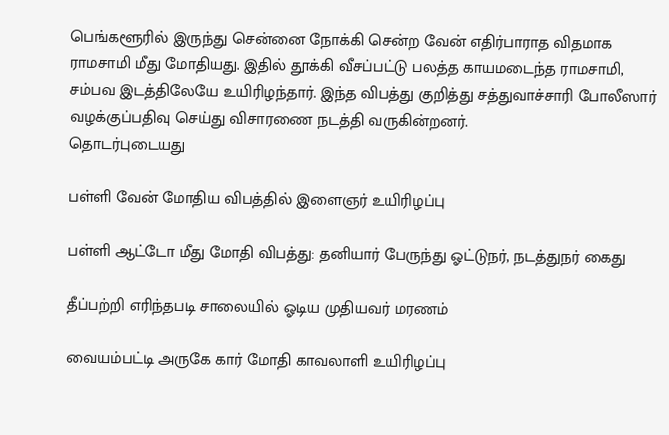பெங்களூரில் இருந்து சென்னை நோக்கி சென்ற வேன் எதிர்பாராத விதமாக ராமசாமி மீது மோதியது. இதில் தூக்கி வீசப்பட்டு பலத்த காயமடைந்த ராமசாமி, சம்பவ இடத்திலேயே உயிரிழந்தார். இந்த விபத்து குறித்து சத்துவாச்சாரி போலீஸார் வழக்குப்பதிவு செய்து விசாரணை நடத்தி வருகின்றனர்.
தொடர்புடையது

பள்ளி வேன் மோதிய விபத்தில் இளைஞர் உயிரிழப்பு

பள்ளி ஆட்டோ மீது மோதி விபத்து: தனியார் பேருந்து ஓட்டுநர், நடத்துநர் கைது

தீப்பற்றி எரிந்தபடி சாலையில் ஓடிய முதியவர் மரணம்

வையம்பட்டி அருகே கார் மோதி காவலாளி உயிரிழப்பு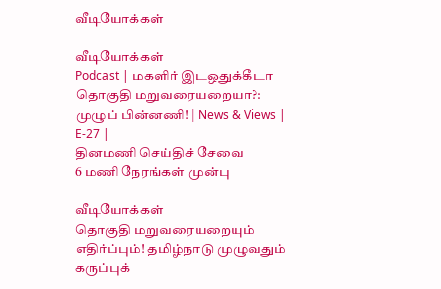வீடியோக்கள்

வீடியோக்கள்
Podcast | மகளிர் இடஒதுக்கீடா தொகுதி மறுவரையறையா?: முழுப் பின்னணி! | News & Views | E-27 |
தினமணி செய்திச் சேவை
6 மணி நேரங்கள் முன்பு

வீடியோக்கள்
தொகுதி மறுவரையறையும் எதிர்ப்பும்! தமிழ்நாடு முழுவதும் கருப்புக்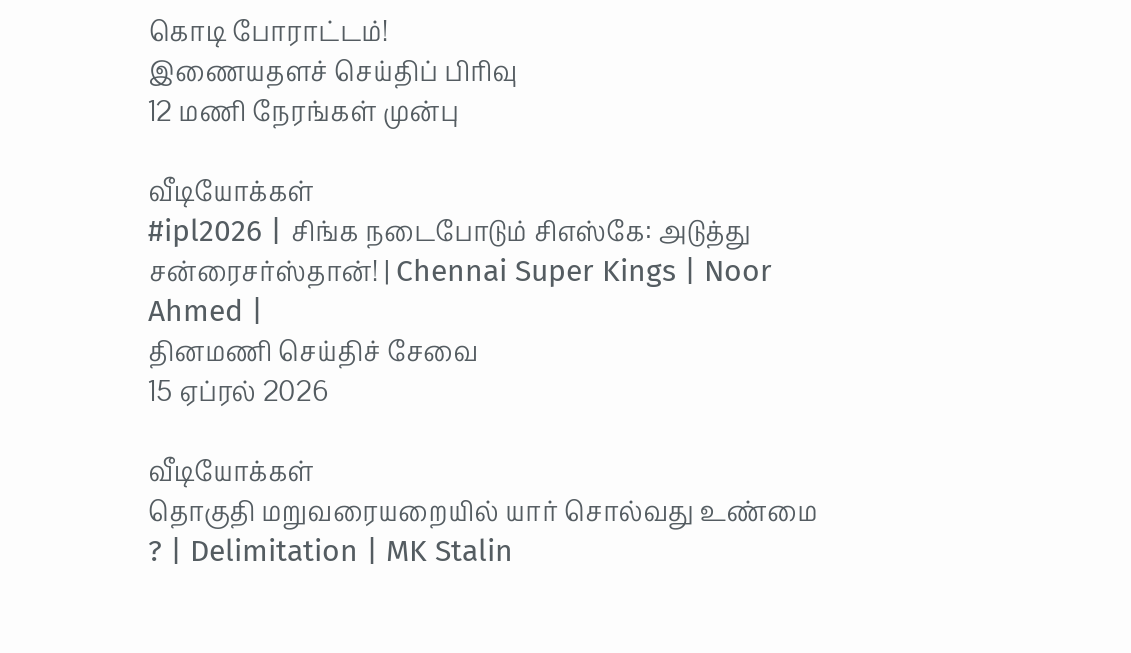கொடி போராட்டம்!
இணையதளச் செய்திப் பிரிவு
12 மணி நேரங்கள் முன்பு

வீடியோக்கள்
#ipl2026 | சிங்க நடைபோடும் சிஎஸ்கே: அடுத்து சன்ரைசர்ஸ்தான்! | Chennai Super Kings | Noor Ahmed |
தினமணி செய்திச் சேவை
15 ஏப்ரல் 2026

வீடியோக்கள்
தொகுதி மறுவரையறையில் யார் சொல்வது உண்மை ? | Delimitation | MK Stalin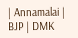| Annamalai | BJP | DMK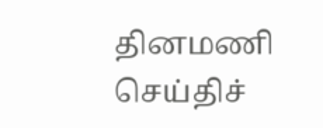தினமணி செய்திச்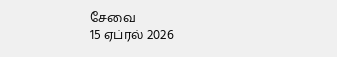சேவை
15 ஏப்ரல் 2026